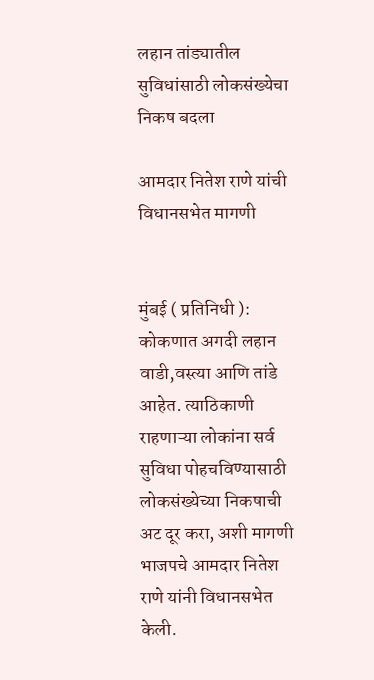लहान तांड्यातील सुविधांसाठी लोकसंख्येचा निकष बदला

आमदार नितेश राणे यांची विधानसभेत मागणी


मुंबई ( प्रतिनिधी ): कोकणात अगदी लहान वाडी,वस्त्या आणि तांडे आहेत. त्याठिकाणी राहणाऱ्या लोकांना सर्व सुविधा पोहचविण्यासाठी लोकसंख्येच्या निकषाची अट दूर करा, अशी मागणी भाजपचे आमदार नितेश राणे यांनी विधानसभेत केली.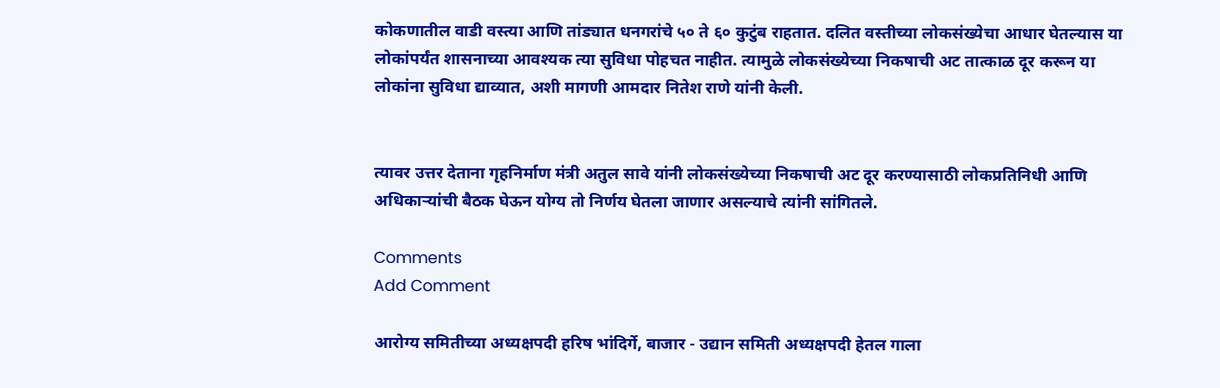कोकणातील वाडी वस्त्या आणि तांड्यात धनगरांचे ५० ते ६० कुटुंब राहतात. दलित वस्तीच्या लोकसंख्येचा आधार घेतल्यास या लोकांपर्यंत शासनाच्या आवश्यक त्या सुविधा पोहचत नाहीत. त्यामुळे लोकसंख्येच्या निकषाची अट तात्काळ दूर करून या लोकांना सुविधा द्याव्यात, अशी मागणी आमदार नितेश राणे यांनी केली.


त्यावर उत्तर देताना गृहनिर्माण मंत्री अतुल सावे यांनी लोकसंख्येच्या निकषाची अट दूर करण्यासाठी लोकप्रतिनिधी आणि अधिकाऱ्यांची बैठक घेऊन योग्य तो निर्णय घेतला जाणार असल्याचे त्यांनी सांगितले.

Comments
Add Comment

आरोग्य समितीच्या अध्यक्षपदी हरिष भांदिर्गे, बाजार - उद्यान समिती अध्यक्षपदी हेतल गाला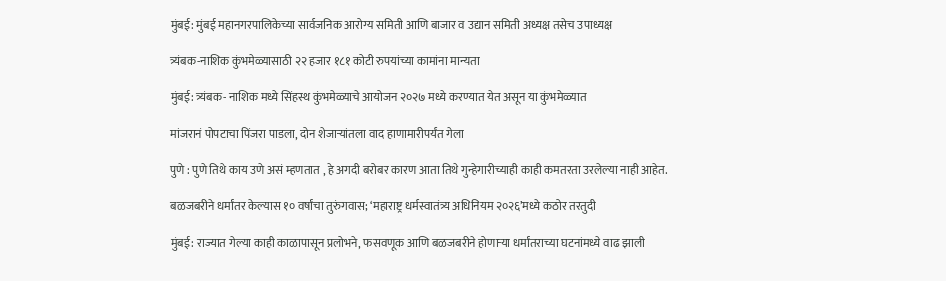मुंबई: मुंबई महानगरपालिकेच्या सार्वजनिक आरोग्य समिती आणि बाजार व उद्यान समिती अध्यक्ष तसेच उपाध्यक्ष

त्र्यंबक-नाशिक कुंभमेळ्यासाठी २२ हजार १८१ कोटी रुपयांच्या कामांना मान्यता

मुंबई: त्र्यंबक- नाशिक मध्ये सिंहस्थ कुंभमेळ्याचे आयोजन २०२७ मध्ये करण्यात येत असून या कुंभमेळ्यात

मांजरानं पोपटाचा पिंजरा पाडला, दोन शेजाऱ्यांतला वाद हाणामारीपर्यंत गेला

पुणे : पुणे तिथे काय उणे असं म्हणतात , हे अगदी बरोबर कारण आता तिथे गुन्हेगारीच्याही काही कमतरता उरलेल्या नाही आहेत.

बळजबरीने धर्मांतर केल्यास १० वर्षांचा तुरुंगवास; ‘महाराष्ट्र धर्मस्वातंत्र्य अधिनियम २०२६’मध्ये कठोर तरतुदी

मुंबई: राज्यात गेल्या काही काळापासून प्रलोभने, फसवणूक आणि बळजबरीने होणाऱ्या धर्मांतराच्या घटनांमध्ये वाढ झाली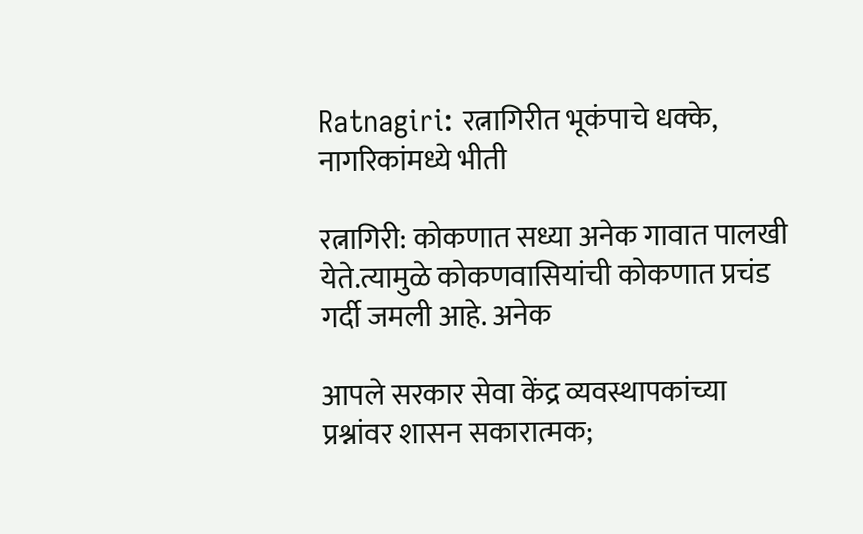Ratnagiri: रत्नागिरीत भूकंपाचे धक्के, नागरिकांमध्ये भीती

रत्नागिरी: कोकणात सध्या अनेक गावात पालखी येते.त्यामुळे कोकणवासियांची कोकणात प्रचंड गर्दी जमली आहे. अनेक

आपले सरकार सेवा केंद्र व्यवस्थापकांच्या प्रश्नांवर शासन सकारात्मक;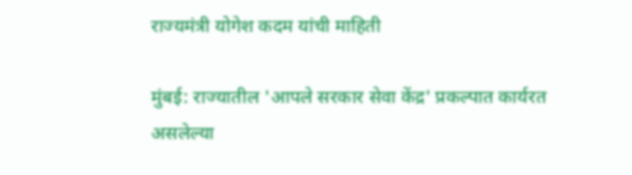राज्यमंत्री योगेश कदम यांची माहिती

मुंबई: राज्यातील 'आपले सरकार सेवा केंद्र' प्रकल्पात कार्यरत असलेल्या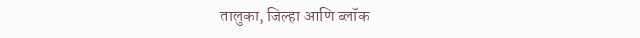तालुका, जिल्हा आणि ब्लॉक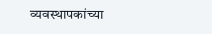व्यवस्थापकांच्या